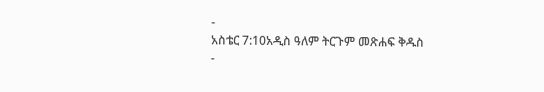-
አስቴር 7:10አዲስ ዓለም ትርጉም መጽሐፍ ቅዱስ
-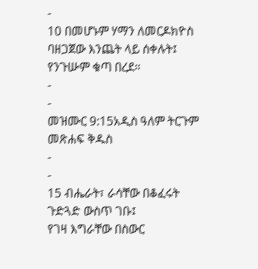-
10 በመሆኑም ሃማን ለመርዶክዮስ ባዘጋጀው እንጨት ላይ ሰቀሉት፤ የንጉሡም ቁጣ በረደ።
-
-
መዝሙር 9:15አዲስ ዓለም ትርጉም መጽሐፍ ቅዱስ
-
-
15 ብሔራት፣ ራሳቸው በቆፈሩት ጉድጓድ ውስጥ ገቡ፤
የገዛ እግራቸው በስውር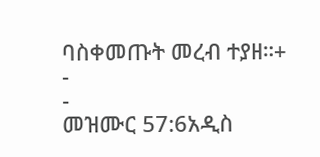ባስቀመጡት መረብ ተያዘ።+
-
-
መዝሙር 57:6አዲስ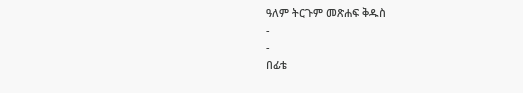ዓለም ትርጉም መጽሐፍ ቅዱስ
-
-
በፊቴ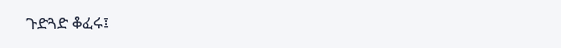ጉድጓድ ቆፈሩ፤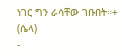ነገር ግን ራሳቸው ገቡበት።+ (ሴላ)
-